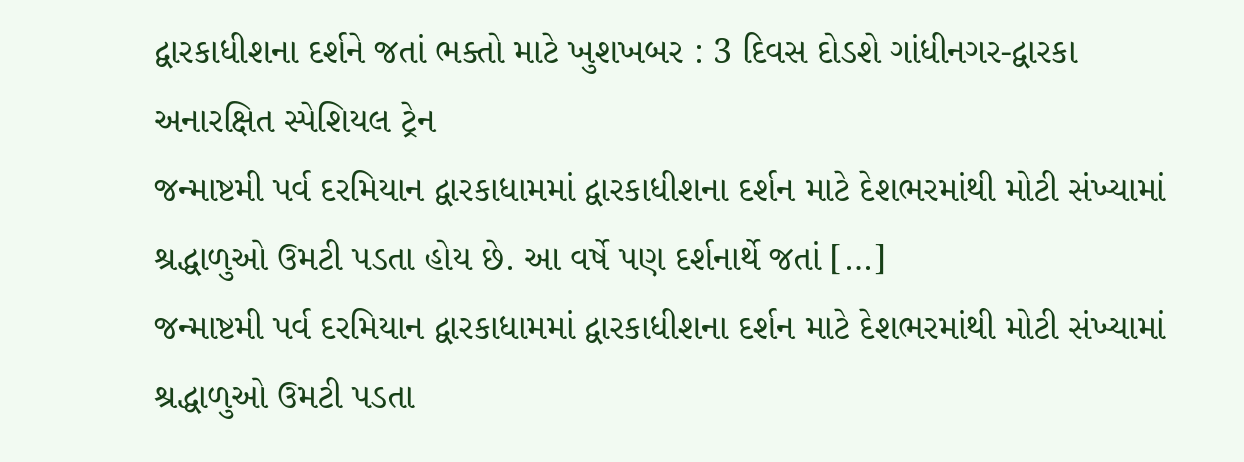દ્વારકાધીશના દર્શને જતાં ભક્તો માટે ખુશખબર : 3 દિવસ દોડશે ગાંધીનગર-દ્વારકા અનારક્ષિત સ્પેશિયલ ટ્રેન
જન્માષ્ટમી પર્વ દરમિયાન દ્વારકાધામમાં દ્વારકાધીશના દર્શન માટે દેશભરમાંથી મોટી સંખ્યામાં શ્રદ્ધાળુઓ ઉમટી પડતા હોય છે. આ વર્ષે પણ દર્શનાર્થે જતાં […]
જન્માષ્ટમી પર્વ દરમિયાન દ્વારકાધામમાં દ્વારકાધીશના દર્શન માટે દેશભરમાંથી મોટી સંખ્યામાં શ્રદ્ધાળુઓ ઉમટી પડતા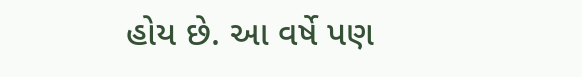હોય છે. આ વર્ષે પણ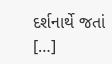દર્શનાર્થે જતાં […]